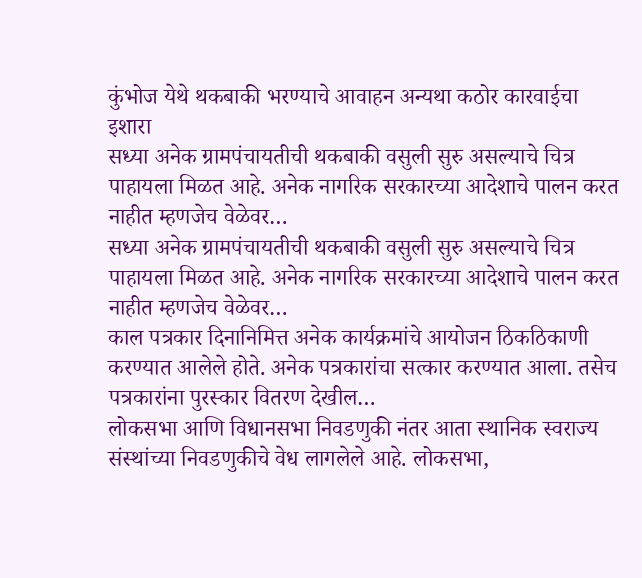कुंभोज येथे थकबाकी भरण्याचे आवाहन अन्यथा कठोर कारवाईचा इशारा
सध्या अनेक ग्रामपंचायतीची थकबाकी वसुली सुरु असल्याचे चित्र पाहायला मिळत आहे. अनेक नागरिक सरकारच्या आदेशाचे पालन करत नाहीत म्हणजेच वेळेवर…
सध्या अनेक ग्रामपंचायतीची थकबाकी वसुली सुरु असल्याचे चित्र पाहायला मिळत आहे. अनेक नागरिक सरकारच्या आदेशाचे पालन करत नाहीत म्हणजेच वेळेवर…
काल पत्रकार दिनानिमित्त अनेक कार्यक्रमांचे आयोजन ठिकठिकाणी करण्यात आलेले होते. अनेक पत्रकारांचा सत्कार करण्यात आला. तसेच पत्रकारांना पुरस्कार वितरण देखील…
लोकसभा आणि विधानसभा निवडणुकी नंतर आता स्थानिक स्वराज्य संस्थांच्या निवडणुकीचे वेध लागलेले आहे. लोकसभा,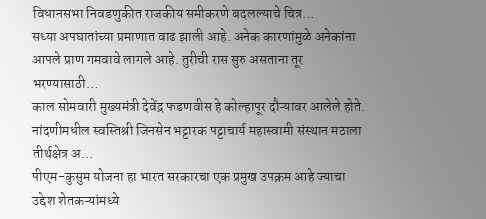विधानसभा निवडणुकीत राजकीय समीकरणे बदलल्याचे चित्र…
सध्या अपघातांच्या प्रमाणात वाढ झाली आहे. अनेक कारणांमुळे अनेकांना आपले प्राण गमवावे लागले आहे. तुरीची रास सुरु असताना तूर भरण्यासाठी…
काल सोमवारी मुख्यमंत्री देवेंद्र फडणवीस हे कोल्हापूर दौऱ्यावर आलेले होते. नांदणीमधील स्वस्तिश्री जिनसेन भट्टारक पट्टाचार्य महास्वामी संस्थान मठाला तीर्थक्षेत्र अ…
पीएम-कुसुम योजना हा भारत सरकारचा एक प्रमुख उपक्रम आहे ज्याचा उद्देश शेतकऱ्यांमध्ये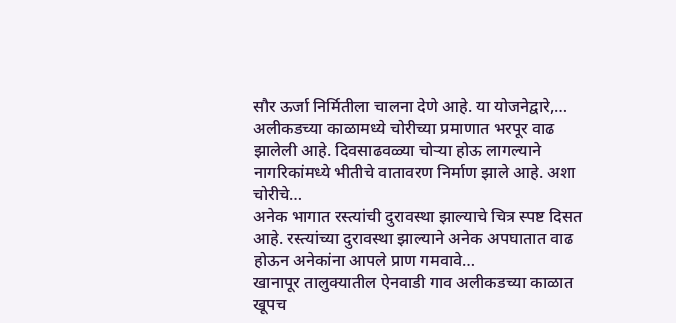सौर ऊर्जा निर्मितीला चालना देणे आहे. या योजनेद्वारे,…
अलीकडच्या काळामध्ये चोरीच्या प्रमाणात भरपूर वाढ झालेली आहे. दिवसाढवळ्या चोऱ्या होऊ लागल्याने नागरिकांमध्ये भीतीचे वातावरण निर्माण झाले आहे. अशा चोरीचे…
अनेक भागात रस्त्यांची दुरावस्था झाल्याचे चित्र स्पष्ट दिसत आहे. रस्त्यांच्या दुरावस्था झाल्याने अनेक अपघातात वाढ होऊन अनेकांना आपले प्राण गमवावे…
खानापूर तालुक्यातील ऐनवाडी गाव अलीकडच्या काळात खूपच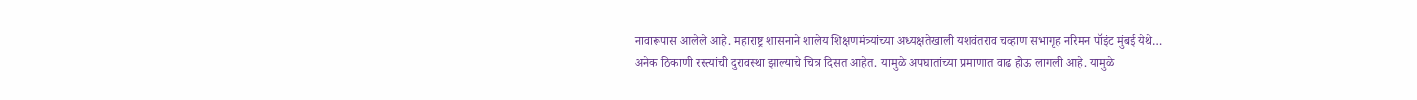नावारूपास आलेले आहे. महाराष्ट्र शासनाने शालेय शिक्षणमंत्र्यांच्या अध्यक्षतेखाली यशवंतराव चव्हाण सभागृह नरिमन पॉइंट मुंबई येथे…
अनेक ठिकाणी रस्त्यांची दुरावस्था झाल्याचे चित्र दिसत आहेत. यामुळे अपघातांच्या प्रमाणात वाढ होऊ लागली आहे. यामुळे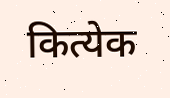कित्येक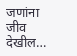जणांना जीव देखील…